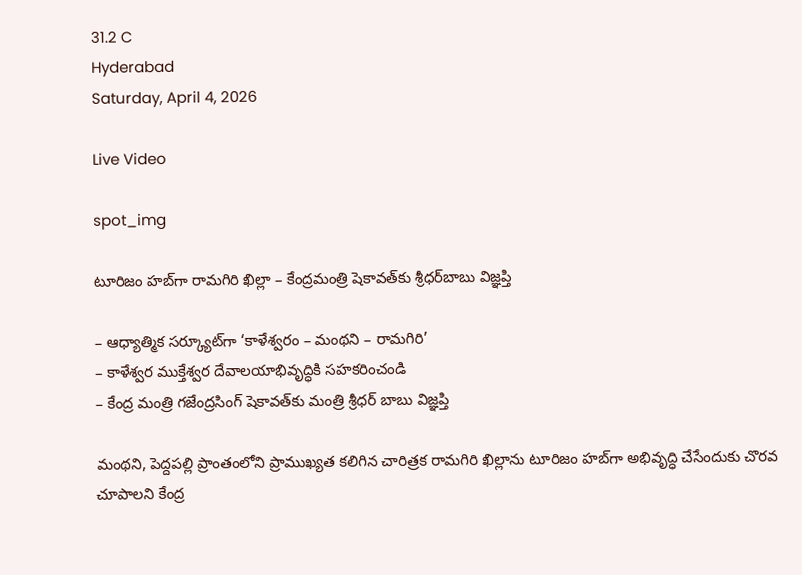31.2 C
Hyderabad
Saturday, April 4, 2026

Live Video

spot_img

టూరిజం హబ్‌గా రామగిరి ఖిల్లా – కేంద్రమంత్రి షెకావత్‌కు శ్రీధర్‌బాబు విజ్ఞప్తి

– ఆధ్యాత్మిక సర్క్యూట్‌గా ‘కాళేశ్వరం – మంథని – రామగిరి’
– కాళేశ్వర ముక్తేశ్వర దేవాలయాభివృద్ధికి సహకరించండి
– కేంద్ర మంత్రి గజేంద్రసింగ్ షెకావత్‌కు మంత్రి శ్రీధర్ బాబు విజ్ఞప్తి

మంథని, పెద్దపల్లి ప్రాంతంలోని ప్రాముఖ్యత కలిగిన చారిత్రక రామగిరి ఖిల్లాను టూరిజం హబ్‌గా అభివృద్ధి చేసేందుకు చొరవ చూపాలని కేంద్ర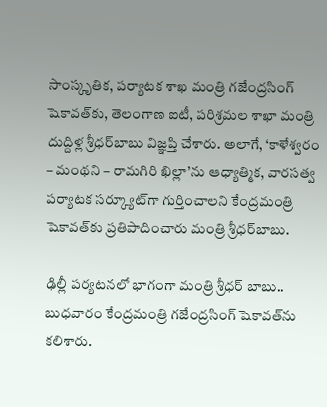సాంస్కృతిక, పర్యాటక శాఖ మంత్రి గజేంద్రసింగ్‌ షెకావత్‌కు, తెలంగాణ ఐటీ, పరిశ్రమల శాఖా మంత్రి దుద్దిళ్ల శ్రీధర్‌బాబు విజ్ఞప్తి చేశారు. అలాగే, ‘కాళేశ్వరం – మంథని – రామగిరి ఖిల్లా’ను ఆధ్యాత్మిక, వారసత్వ పర్యాటక సర్క్యూట్‌గా గుర్తించాలని కేంద్రమంత్రి షెకావత్‌కు ప్రతిపాదించారు మంత్రి శ్రీధర్‌బాబు.

ఢిల్లీ పర్యటనలో భాగంగా మంత్రి శ్రీధర్ బాబు.. బుధవారం కేంద్రమంత్రి గజేంద్రసింగ్‌ షెకావత్‌ను కలిశారు.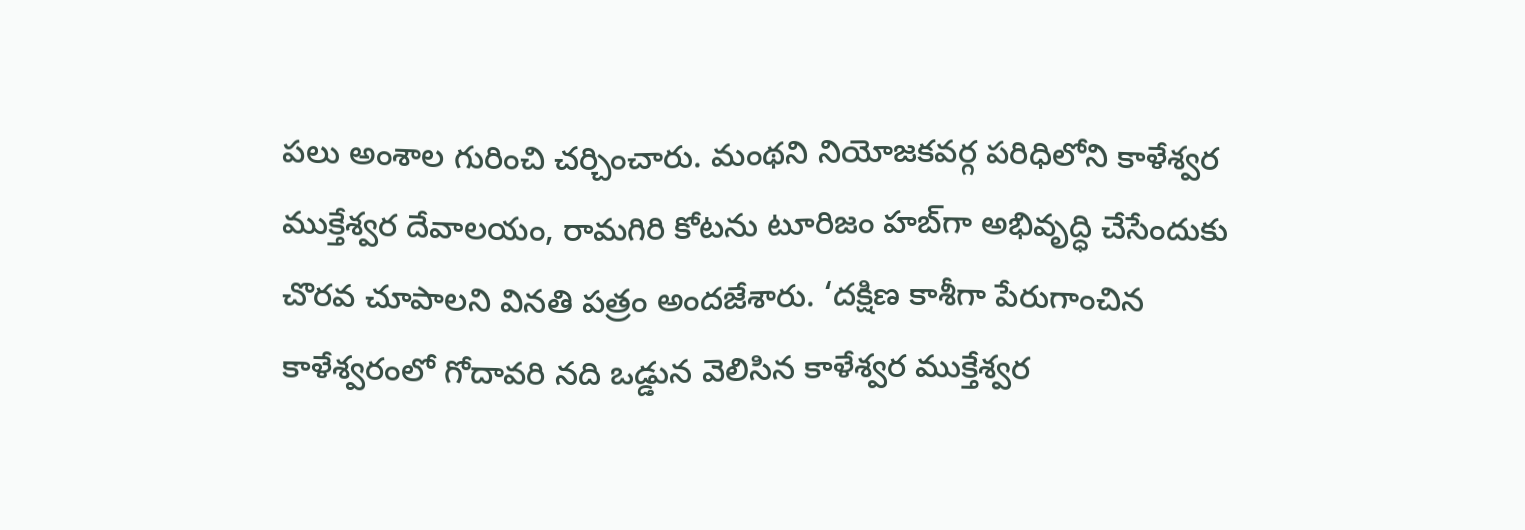పలు అంశాల గురించి చర్చించారు. మంథని నియోజకవర్గ పరిధిలోని కాళేశ్వర ముక్తేశ్వర దేవాలయం, రామగిరి కోటను టూరిజం హబ్‌గా అభివృద్ధి చేసేందుకు చొరవ చూపాలని వినతి పత్రం అందజేశారు. ‘దక్షిణ కాశీగా పేరుగాంచిన కాళేశ్వరంలో గోదావరి నది ఒడ్డున వెలిసిన కాళేశ్వర ముక్తేశ్వర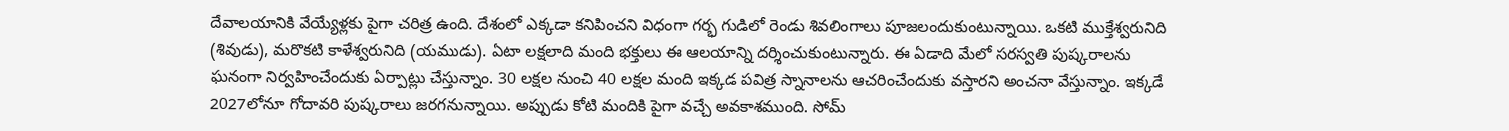దేవాలయానికి వేయ్యేళ్లకు పైగా చరిత్ర ఉంది. దేశంలో ఎక్కడా కనిపించని విధంగా గర్భ గుడిలో రెండు శివలింగాలు పూజలందుకుంటున్నాయి. ఒకటి ముక్తేశ్వరునిది (శివుడు), మరొకటి కాళేశ్వరునిది (యముడు). ఏటా లక్షలాది మంది భక్తులు ఈ ఆలయాన్ని దర్శించుకుంటున్నారు. ఈ ఏడాది మేలో సరస్వతి పుష్కరాలను ఘనంగా నిర్వహించేందుకు ఏర్పాట్లు చేస్తున్నాం. 30 లక్షల నుంచి 40 లక్షల మంది ఇక్కడ పవిత్ర స్నానాలను ఆచరించేందుకు వస్తారని అంచనా వేస్తున్నాం. ఇక్కడే 2027లోనూ గోదావరి పుష్కరాలు జరగనున్నాయి. అప్పుడు కోటి మందికి పైగా వచ్చే అవకాశముంది. సోమ్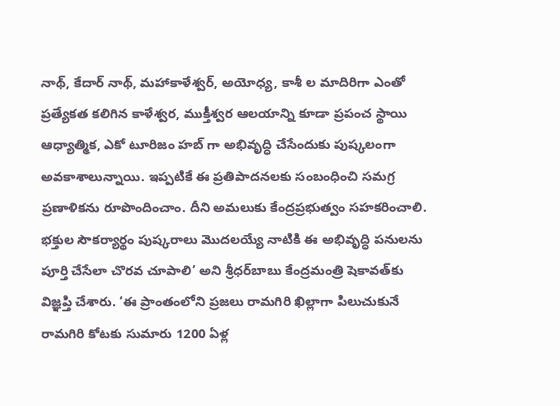నాథ్, కేదార్ నాథ్, మహాకాళేశ్వర్, అయోధ్య, కాశీ ల మాదిరిగా ఎంతో ప్రత్యేకత కలిగిన కాళేశ్వర, ముక్తీశ్వర ఆలయాన్ని కూడా ప్రపంచ స్థాయి ఆధ్యాత్మిక, ఎకో టూరిజం హబ్ గా అభివృద్ధి చేసేందుకు పుష్కలంగా అవకాశాలున్నాయి. ఇప్పటికే ఈ ప్రతిపాదనలకు సంబంధించి సమగ్ర ప్రణాళికను రూపొందించాం. దీని అమలుకు కేంద్రప్రభుత్వం సహకరించాలి. భక్తుల సౌకర్యార్థం పుష్కరాలు మొదలయ్యే నాటికి ఈ అభివృద్ధి పనులను పూర్తి చేసేలా చొరవ చూపాలి’ అని శ్రీధర్‌బాబు కేంద్రమంత్రి షెకావత్‌కు విజ్ఞప్తి చేశారు. ‘ఈ ప్రాంతంలోని ప్రజలు రామగిరి ఖిల్లాగా పిలుచుకునే రామగిరి కోటకు సుమారు 1200 ఏళ్ల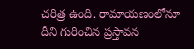చరిత్ర ఉంది. రామాయణంలోనూ దీని గురించిన ప్రస్తావన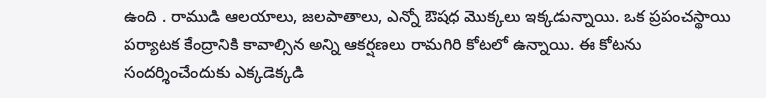ఉంది . రాముడి ఆలయాలు, జలపాతాలు, ఎన్నో ఔషధ మొక్కలు ఇక్కడున్నాయి. ఒక ప్రపంచస్థాయి పర్యాటక కేంద్రానికి కావాల్సిన అన్ని ఆకర్షణలు రామగిరి కోటలో ఉన్నాయి. ఈ కోటను సందర్శించేందుకు ఎక్కడెక్కడి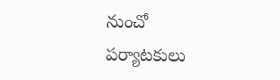నుంచో పర్యాటకులు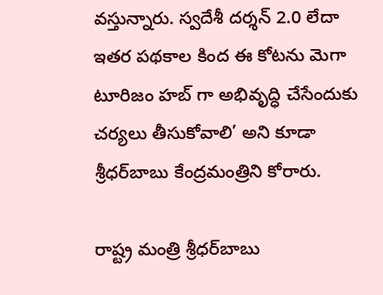వస్తున్నారు. స్వదేశీ దర్శన్ 2.0 లేదా ఇతర పథకాల కింద ఈ కోటను మెగా టూరిజం హబ్ గా అభివృద్ధి చేసేందుకు చర్యలు తీసుకోవాలి’ అని కూడా శ్రీధర్‌బాబు కేంద్రమంత్రిని కోరారు.

రాష్ట్ర మంత్రి శ్రీధర్‌బాబు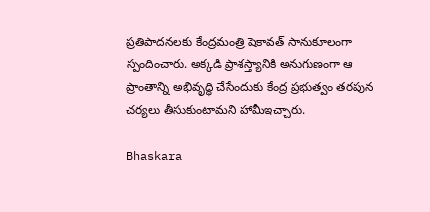ప్రతిపాదనలకు కేంద్రమంత్రి షెకావత్‌ సానుకూలంగా స్పందించారు. అక్కడి ప్రాశస్త్యానికి అనుగుణంగా ఆ ప్రాంతాన్ని అభివృద్ధి చేసేందుకు కేంద్ర ప్రభుత్వం తరపున చర్యలు తీసుకుంటామని హామీఇచ్చారు.

Bhaskara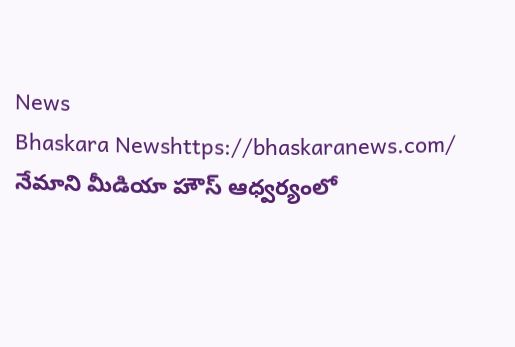News
Bhaskara Newshttps://bhaskaranews.com/
నేమాని మీడియా హౌస్ ఆధ్వర్యంలో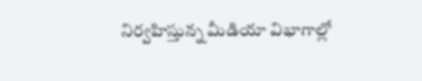నిర్వహిస్తున్న మీడియా విభాగాల్లో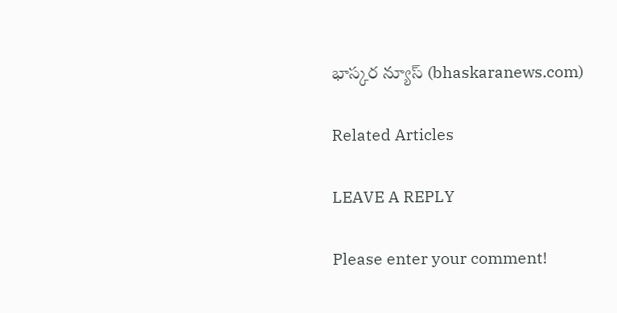భాస్కర న్యూస్ (bhaskaranews.com)

Related Articles

LEAVE A REPLY

Please enter your comment!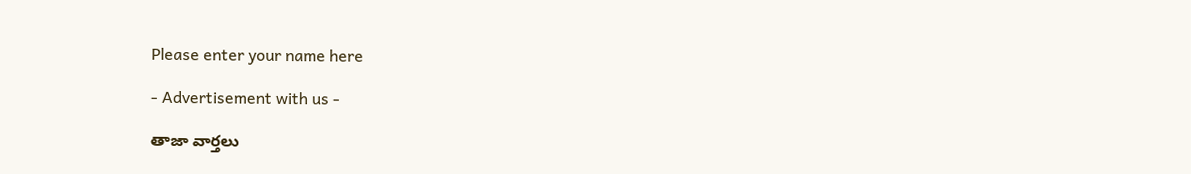Please enter your name here

- Advertisement with us -

తాజా వార్తలు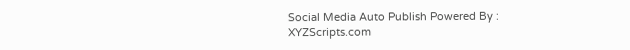Social Media Auto Publish Powered By : XYZScripts.com